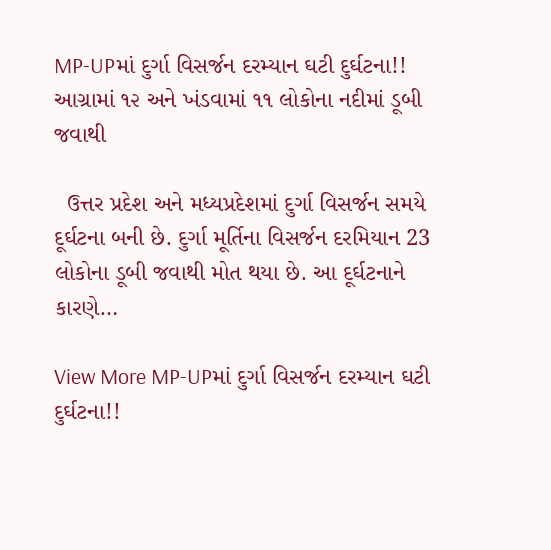MP-UPમાં દુર્ગા વિસર્જન દરમ્યાન ઘટી દુર્ઘટના!! આગ્રામાં ૧૨ અને ખંડવામાં ૧૧ લોકોના નદીમાં ડૂબી જવાથી

  ઉત્તર પ્રદેશ અને મધ્યપ્રદેશમાં દુર્ગા વિસર્જન સમયે દૂર્ઘટના બની છે. દુર્ગા મૂર્તિના વિસર્જન દરમિયાન 23 લોકોના ડૂબી જવાથી મોત થયા છે. આ દૂર્ઘટનાને કારણે…

View More MP-UPમાં દુર્ગા વિસર્જન દરમ્યાન ઘટી દુર્ઘટના!!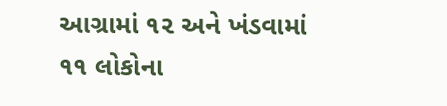આગ્રામાં ૧૨ અને ખંડવામાં ૧૧ લોકોના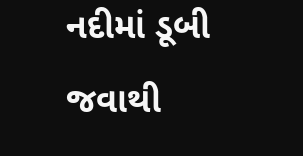નદીમાં ડૂબી જવાથી